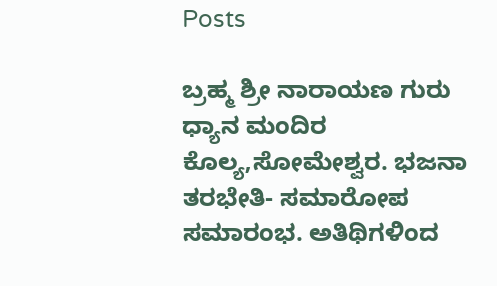Posts

ಬ್ರಹ್ಮ ಶ್ರೀ ನಾರಾಯಣ ಗುರು ಧ್ಯಾನ ಮಂದಿರ ಕೊಲ್ಯ,ಸೋಮೇಶ್ವರ. ಭಜನಾ ತರಭೇತಿ- ಸಮಾರೋಪ ಸಮಾರಂಭ. ಅತಿಥಿಗಳಿಂದ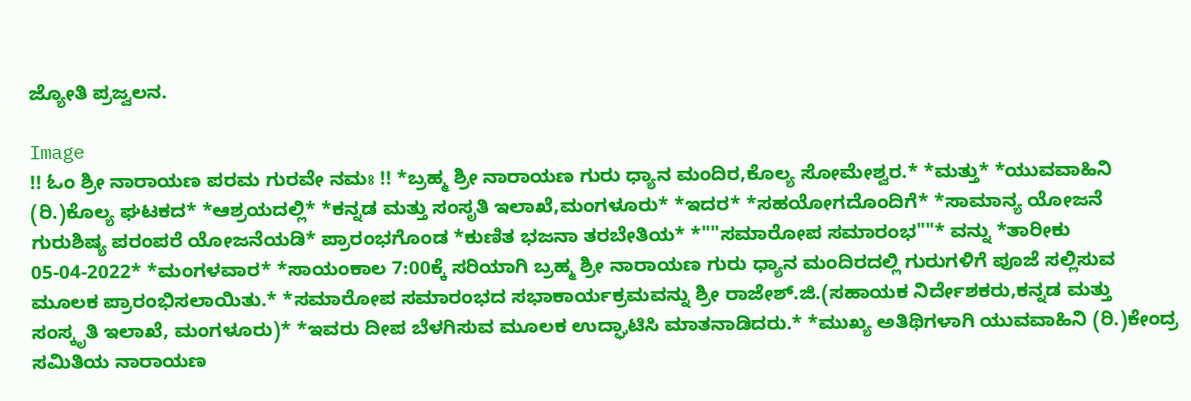ಜ್ಯೋತಿ ಪ್ರಜ್ವಲನ.

Image
!! ಓಂ ಶ್ರೀ ನಾರಾಯಣ ಪರಮ ಗುರವೇ ನಮಃ !! *ಬ್ರಹ್ಮ ಶ್ರೀ ನಾರಾಯಣ ಗುರು ಧ್ಯಾನ ಮಂದಿರ,ಕೊಲ್ಯ ಸೋಮೇಶ್ವರ.* *ಮತ್ತು* *ಯುವವಾಹಿನಿ (ರಿ.)ಕೊಲ್ಯ ಘಟಕದ* *ಆಶ್ರಯದಲ್ಲಿ* *ಕನ್ನಡ ಮತ್ತು ಸಂಸೃತಿ ಇಲಾಖೆ,ಮಂಗಳೂರು* *ಇದರ* *ಸಹಯೋಗದೊಂದಿಗೆ* *ಸಾಮಾನ್ಯ ಯೋಜನೆ ಗುರುಶಿಷ್ಯ ಪರಂಪರೆ ಯೋಜನೆಯಡಿ* ಪ್ರಾರಂಭಗೊಂಡ *ಕುಣಿತ ಭಜನಾ ತರಬೇತಿಯ* *""ಸಮಾರೋಪ ಸಮಾರಂಭ""* ವನ್ನು *ತಾರೀಕು 05-04-2022* *ಮಂಗಳವಾರ* *ಸಾಯಂಕಾಲ 7:00ಕ್ಕೆ ಸರಿಯಾಗಿ ಬ್ರಹ್ಮ ಶ್ರೀ ನಾರಾಯಣ ಗುರು ಧ್ಯಾನ ಮಂದಿರದಲ್ಲಿ ಗುರುಗಳಿಗೆ ಪೂಜೆ ಸಲ್ಲಿಸುವ ಮೂಲಕ ಪ್ರಾರಂಭಿಸಲಾಯಿತು.* *ಸಮಾರೋಪ ಸಮಾರಂಭದ ಸಭಾಕಾರ್ಯಕ್ರಮವನ್ನು ಶ್ರೀ ರಾಜೇಶ್.ಜಿ.(ಸಹಾಯಕ ನಿರ್ದೇಶಕರು,ಕನ್ನಡ ಮತ್ತು ಸಂಸ್ಕೃತಿ ಇಲಾಖೆ, ಮಂಗಳೂರು)* *ಇವರು ದೀಪ ಬೆಳಗಿಸುವ ಮೂಲಕ ಉದ್ಘಾಟಿಸಿ ಮಾತನಾಡಿದರು.* *ಮುಖ್ಯ ಅತಿಥಿಗಳಾಗಿ ಯುವವಾಹಿನಿ (ರಿ.)ಕೇಂದ್ರ ಸಮಿತಿಯ ನಾರಾಯಣ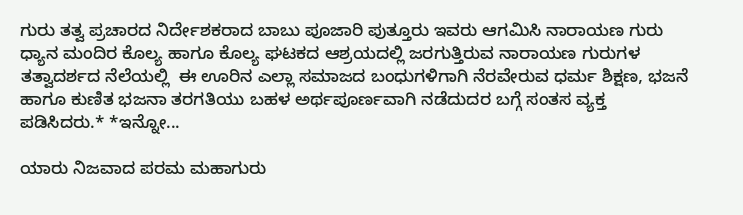ಗುರು ತತ್ವ ಪ್ರಚಾರದ ನಿರ್ದೇಶಕರಾದ ಬಾಬು ಪೂಜಾರಿ ಪುತ್ತೂರು ಇವರು ಆಗಮಿಸಿ ನಾರಾಯಣ ಗುರು ಧ್ಯಾನ ಮಂದಿರ ಕೊಲ್ಯ ಹಾಗೂ ಕೊಲ್ಯ ಘಟಕದ ಆಶ್ರಯದಲ್ಲಿ ಜರಗುತ್ತಿರುವ ನಾರಾಯಣ ಗುರುಗಳ ತತ್ವಾದರ್ಶದ ನೆಲೆಯಲ್ಲಿ  ಈ ಊರಿನ ಎಲ್ಲಾ ಸಮಾಜದ ಬಂಧುಗಳಿಗಾಗಿ ನೆರವೇರುವ ಧರ್ಮ ಶಿಕ್ಷಣ, ಭಜನೆ ಹಾಗೂ ಕುಣಿತ ಭಜನಾ ತರಗತಿಯು ಬಹಳ ಅರ್ಥಪೂರ್ಣವಾಗಿ ನಡೆದುದರ ಬಗ್ಗೆ ಸಂತಸ ವ್ಯಕ್ತ ಪಡಿಸಿದರು.* *ಇನ್ನೋ...

ಯಾರು ನಿಜವಾದ ಪರಮ ಮಹಾಗುರು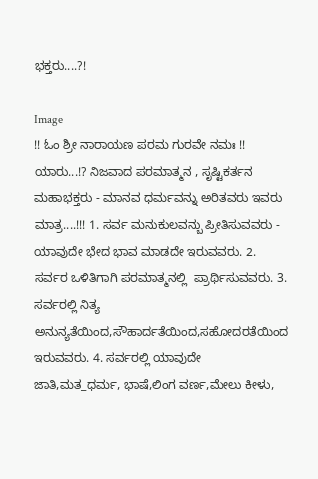ಭಕ್ತರು....?!

Image
!! ಓಂ ಶ್ರೀ ನಾರಾಯಣ ಪರಮ ಗುರವೇ ನಮಃ !! ಯಾರು...!? ನಿಜವಾದ ಪರಮಾತ್ಮನ , ಸೃಷ್ಟಿಕರ್ತನ ಮಹಾಭಕ್ತರು - ಮಾನವ ಧರ್ಮವನ್ನು ಅರಿತವರು ಇವರು ಮಾತ್ರ....!!! 1. ಸರ್ವ ಮನುಕುಲವನ್ಬು ಪ್ರೀತಿಸುವವರು - ಯಾವುದೇ ಭೇದ ಭಾವ ಮಾಡದೇ ಇರುವವರು. 2. ಸರ್ವರ ಒಳಿತಿಗಾಗಿ ಪರಮಾತ್ಮನಲ್ಲಿ  ಪ್ರಾರ್ಥಿಸುವವರು. 3. ಸರ್ವರಲ್ಲಿ ನಿತ್ಯ ಅನುನ್ಯತೆಯಿಂದ,ಸೌಹಾರ್ದತೆಯಿಂದ,ಸಹೋದರತೆಯಿಂದ ಇರುವವರು. 4. ಸರ್ವರಲ್ಲಿ ಯಾವುದೇ ಜಾತಿ,ಮತ_ಧರ್ಮ, ಭಾಷೆ,ಲಿಂಗ ವರ್ಣ,ಮೇಲು ಕೀಳು,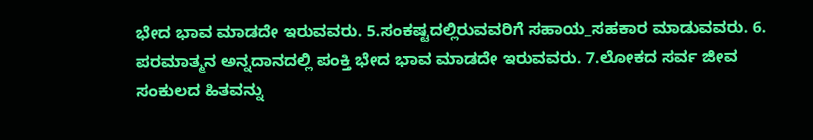ಭೇದ ಭಾವ ಮಾಡದೇ ಇರುವವರು. 5.ಸಂಕಷ್ಟದಲ್ಲಿರುವವರಿಗೆ ಸಹಾಯ_ಸಹಕಾರ ಮಾಡುವವರು. 6. ಪರಮಾತ್ಮನ ಅನ್ನದಾನದಲ್ಲಿ ಪಂಕ್ತಿ ಭೇದ ಭಾವ ಮಾಡದೇ ಇರುವವರು. 7.ಲೋಕದ ಸರ್ವ ಜೀವ ಸಂಕುಲದ ಹಿತವನ್ನು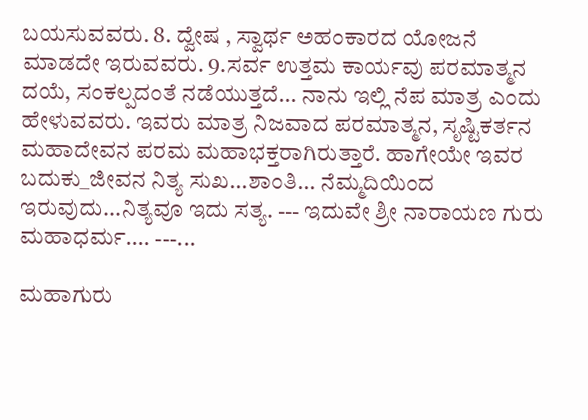ಬಯಸುವವರು. 8. ದ್ವೇಷ , ಸ್ವಾರ್ಥ ಅಹಂಕಾರದ ಯೋಜನೆ ಮಾಡದೇ ಇರುವವರು. 9.ಸರ್ವ ಉತ್ತಮ ಕಾರ್ಯವು ಪರಮಾತ್ಮನ ದಯೆ, ಸಂಕಲ್ಪದಂತೆ ನಡೆಯುತ್ತದೆ... ನಾನು ಇಲ್ಲಿ ನೆಪ ಮಾತ್ರ ಎಂದು ಹೇಳುವವರು. ಇವರು ಮಾತ್ರ ನಿಜವಾದ ಪರಮಾತ್ಮನ, ಸೃಷ್ಟಿಕರ್ತನ ಮಹಾದೇವನ ಪರಮ ಮಹಾಭಕ್ತರಾಗಿರುತ್ತಾರೆ. ಹಾಗೇಯೇ ಇವರ ಬದುಕು_ಜೀವನ ನಿತ್ಯ ಸುಖ...ಶಾಂತಿ... ನೆಮ್ಮದಿಯಿಂದ ಇರುವುದು...ನಿತ್ಯವೂ ಇದು ಸತ್ಯ. --- ಇದುವೇ ಶ್ರೀ ನಾರಾಯಣ ಗುರು ಮಹಾಧರ್ಮ.... ---...

ಮಹಾಗುರು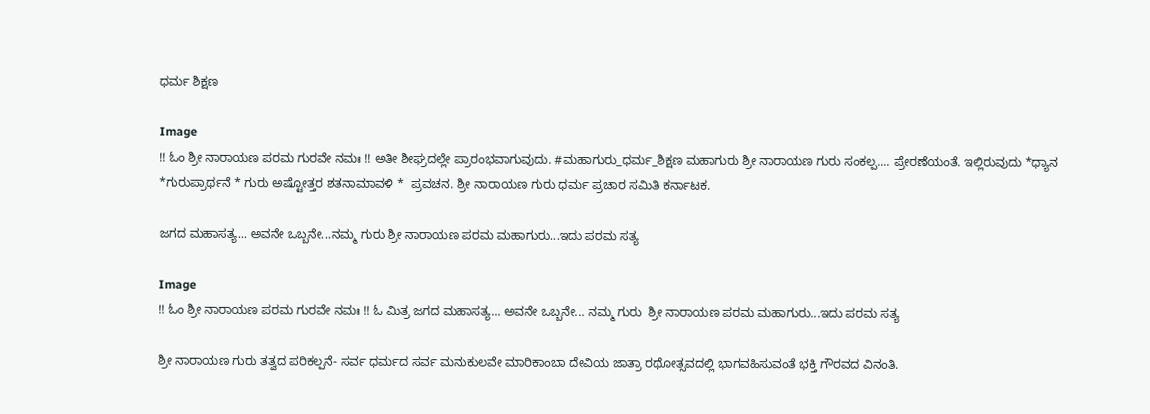ಧರ್ಮ ಶಿಕ್ಷಣ

Image
!! ಓಂ ಶ್ರೀ ನಾರಾಯಣ ಪರಮ ಗುರವೇ ನಮಃ !! ಅತೀ ಶೀಘ್ರದಲ್ಲೇ ಪ್ರಾರಂಭವಾಗುವುದು. #ಮಹಾಗುರು_ಧರ್ಮ_ಶಿಕ್ಷಣ ಮಹಾಗುರು ಶ್ರೀ ನಾರಾಯಣ ಗುರು ಸಂಕಲ್ಪ.... ಪ್ರೇರಣೆಯಂತೆ. ಇಲ್ಲಿರುವುದು *ಧ್ಯಾನ  *ಗುರುಪ್ರಾರ್ಥನೆ * ಗುರು ಅಷ್ಟೋತ್ತರ ಶತನಾಮಾವಳಿ *  ಪ್ರವಚನ. ಶ್ರೀ ನಾರಾಯಣ ಗುರು ಧರ್ಮ ಪ್ರಚಾರ ಸಮಿತಿ ಕರ್ನಾಟಕ.

ಜಗದ ಮಹಾಸತ್ಯ... ಅವನೇ ಒಬ್ಬನೇ...ನಮ್ಮ ಗುರು ಶ್ರೀ ನಾರಾಯಣ ಪರಮ ಮಹಾಗುರು...ಇದು ಪರಮ ಸತ್ಯ

Image
!! ಓಂ ಶ್ರೀ ನಾರಾಯಣ ಪರಮ ಗುರವೇ ನಮಃ !! ಓ ಮಿತ್ರ ಜಗದ ಮಹಾಸತ್ಯ... ಅವನೇ ಒಬ್ಬನೇ... ನಮ್ಮ ಗುರು  ಶ್ರೀ ನಾರಾಯಣ ಪರಮ ಮಹಾಗುರು...ಇದು ಪರಮ ಸತ್ಯ

ಶ್ರೀ ನಾರಾಯಣ ಗುರು ತತ್ವದ ಪರಿಕಲ್ಪನೆ- ಸರ್ವ ಧರ್ಮದ ಸರ್ವ ಮನುಕುಲವೇ ಮಾರಿಕಾಂಬಾ ದೇವಿಯ ಜಾತ್ರಾ ರಥೋತ್ಸವದಲ್ಲಿ ಭಾಗವಹಿಸುವಂತೆ ಭಕ್ತಿ ಗೌರವದ ವಿನಂತಿ.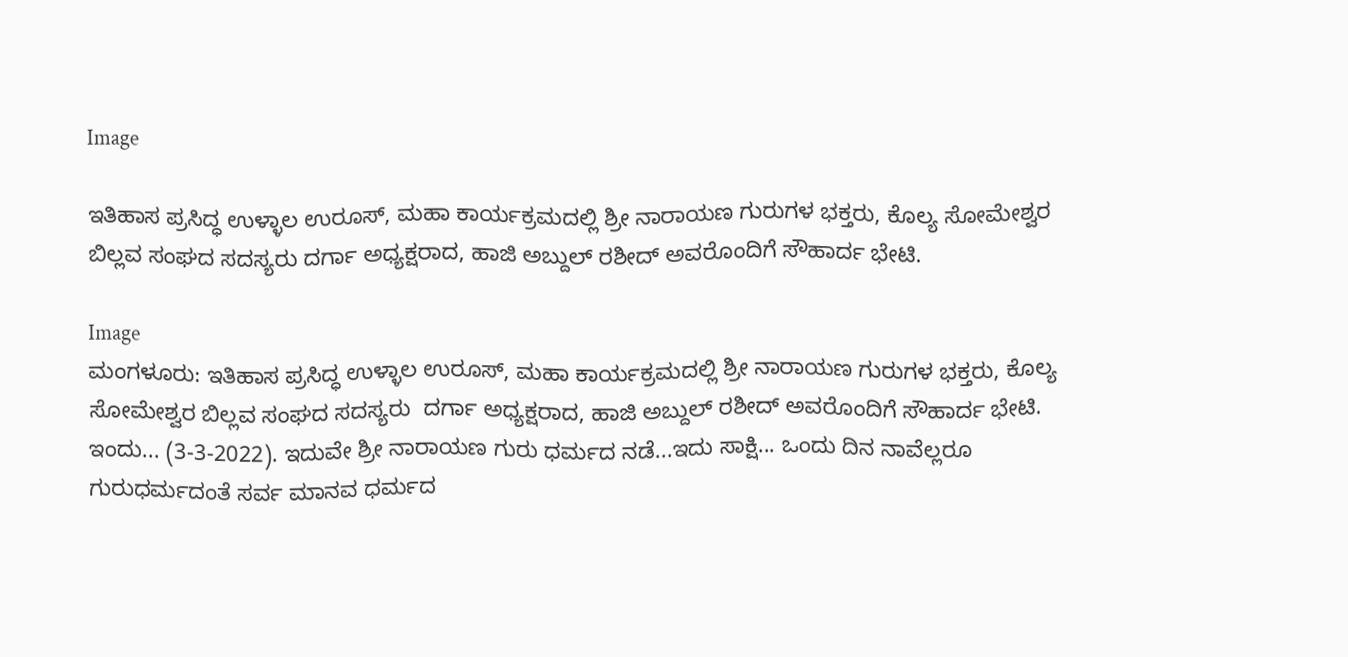Image

ಇತಿಹಾಸ ಪ್ರಸಿದ್ಧ ಉಳ್ಳಾಲ ಉರೂಸ್, ಮಹಾ ಕಾರ್ಯಕ್ರಮದಲ್ಲಿ ಶ್ರೀ ನಾರಾಯಣ ಗುರುಗಳ ಭಕ್ತರು, ಕೊಲ್ಯ ಸೋಮೇಶ್ವರ ಬಿಲ್ಲವ ಸಂಘದ ಸದಸ್ಯರು ದರ್ಗಾ ಅಧ್ಯಕ್ಷರಾದ, ಹಾಜಿ ಅಬ್ದುಲ್ ರಶೀದ್ ಅವರೊಂದಿಗೆ ಸೌಹಾರ್ದ ಭೇಟಿ.

Image
ಮಂಗಳೂರು: ಇತಿಹಾಸ ಪ್ರಸಿದ್ಧ ಉಳ್ಳಾಲ ಉರೂಸ್, ಮಹಾ ಕಾರ್ಯಕ್ರಮದಲ್ಲಿ ಶ್ರೀ ನಾರಾಯಣ ಗುರುಗಳ ಭಕ್ತರು, ಕೊಲ್ಯ ಸೋಮೇಶ್ವರ ಬಿಲ್ಲವ ಸಂಘದ ಸದಸ್ಯರು  ದರ್ಗಾ ಅಧ್ಯಕ್ಷರಾದ, ಹಾಜಿ ಅಬ್ದುಲ್ ರಶೀದ್ ಅವರೊಂದಿಗೆ ಸೌಹಾರ್ದ ಭೇಟಿ. ಇಂದು... (3-3-2022). ಇದುವೇ ಶ್ರೀ ನಾರಾಯಣ ಗುರು ಧರ್ಮದ ನಡೆ...ಇದು ಸಾಕ್ಷಿ... ಒಂದು ದಿನ ನಾವೆಲ್ಲರೂ ಗುರುಧರ್ಮದಂತೆ ಸರ್ವ ಮಾನವ ಧರ್ಮದ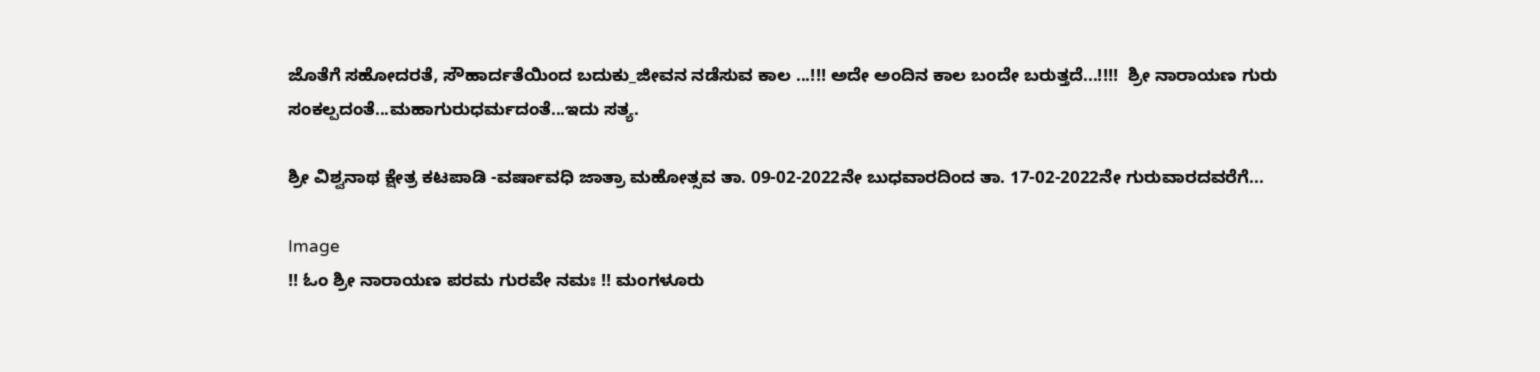ಜೊತೆಗೆ ಸಹೋದರತೆ, ಸೌಹಾರ್ದತೆಯಿಂದ ಬದುಕು_ಜೀವನ ನಡೆಸುವ ಕಾಲ ...!!! ಅದೇ ಅಂದಿನ ಕಾಲ ಬಂದೇ ಬರುತ್ತದೆ...!!!!  ಶ್ರೀ ನಾರಾಯಣ ಗುರು ಸಂಕಲ್ಪದಂತೆ...ಮಹಾಗುರುಧರ್ಮದಂತೆ...ಇದು ಸತ್ಯ.

ಶ್ರೀ ವಿಶ್ವನಾಥ ಕ್ಷೇತ್ರ‌ ಕಟಪಾಡಿ -ವರ್ಷಾವಧಿ ಜಾತ್ರಾ ಮಹೋತ್ಸವ ತಾ. 09-02-2022ನೇ ಬುಧವಾರದಿಂದ ತಾ. 17-02-2022ನೇ ಗುರುವಾರದವರೆಗೆ...

Image
!! ಓಂ ಶ್ರೀ ನಾರಾಯಣ ಪರಮ ಗುರವೇ ನಮಃ !! ಮಂಗಳೂರು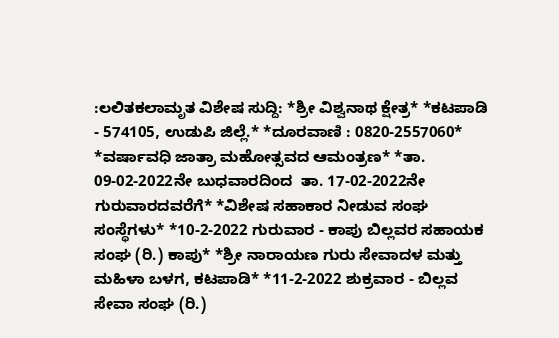:ಲಲಿತಕಲಾಮೃತ ವಿಶೇಷ ಸುದ್ದಿ: *ಶ್ರೀ ವಿಶ್ವನಾಥ ಕ್ಷೇತ್ರ* *ಕಟಪಾಡಿ - 574105, ಉಡುಪಿ ಜಿಲ್ಲೆ.* *ದೂರವಾಣಿ : 0820-2557060* *ವರ್ಷಾವಧಿ ಜಾತ್ರಾ ಮಹೋತ್ಸವದ ಆಮಂತ್ರಣ* *ತಾ. 09-02-2022ನೇ ಬುಧವಾರದಿಂದ  ತಾ. 17-02-2022ನೇ ಗುರುವಾರದವರೆಗೆ* *ವಿಶೇಷ ಸಹಾಕಾರ ನೀಡುವ ಸಂಘ ಸಂಸ್ಥೆಗಳು* *10-2-2022 ಗುರುವಾರ - ಕಾಪು ಬಿಲ್ಲವರ ಸಹಾಯಕ ಸಂಘ (ರಿ.) ಕಾಪು* *ಶ್ರೀ ನಾರಾಯಣ ಗುರು ಸೇವಾದಳ ಮತ್ತು ಮಹಿಳಾ ಬಳಗ, ಕಟಪಾಡಿ* *11-2-2022 ಶುಕ್ರವಾರ - ಬಿಲ್ಲವ ಸೇವಾ ಸಂಘ (ರಿ.)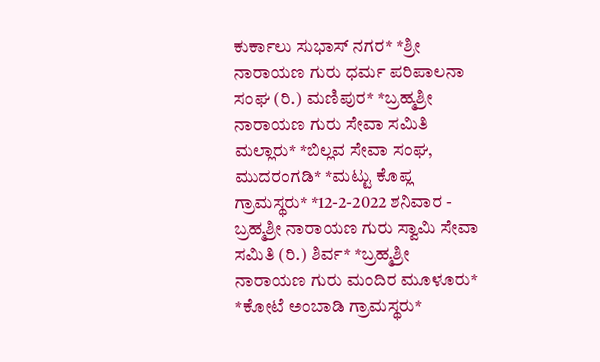ಕುರ್ಕಾಲು ಸುಭಾಸ್ ನಗರ* *ಶ್ರೀ ನಾರಾಯಣ ಗುರು ಧರ್ಮ ಪರಿಪಾಲನಾ ಸಂಘ (ರಿ.) ಮಣಿಪುರ* *ಬ್ರಹ್ಮಶ್ರೀ ನಾರಾಯಣ ಗುರು ಸೇವಾ ಸಮಿತಿ ಮಲ್ಲಾರು* *ಬಿಲ್ಲವ ಸೇವಾ ಸಂಘ, ಮುದರಂಗಡಿ* *ಮಟ್ಟು ಕೊಪ್ಲ ಗ್ರಾಮಸ್ಥರು* *12-2-2022 ಶನಿವಾರ - ಬ್ರಹ್ಮಶ್ರೀ ನಾರಾಯಣ ಗುರು ಸ್ವಾಮಿ ಸೇವಾ ಸಮಿತಿ (ರಿ.) ಶಿರ್ವ* *ಬ್ರಹ್ಮಶ್ರೀ ನಾರಾಯಣ ಗುರು ಮಂದಿರ ಮೂಳೂರು* *ಕೋಟೆ ಅಂಬಾಡಿ ಗ್ರಾಮಸ್ಥರು*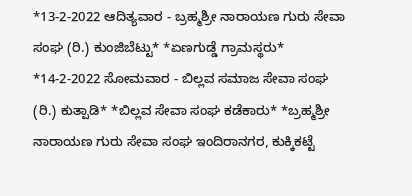*13-2-2022 ಆದಿತ್ಯವಾರ - ಬ್ರಹ್ಮಶ್ರೀ ನಾರಾಯಣ ಗುರು ಸೇವಾ ಸಂಘ (ರಿ.) ಕುಂಜಿಬೆಟ್ಟು* *ಏಣಗುಡ್ಡೆ ಗ್ರಾಮಸ್ಥರು* *14-2-2022 ಸೋಮವಾರ - ಬಿಲ್ಲವ ಸಮಾಜ ಸೇವಾ ಸಂಘ (ರಿ.) ಕುತ್ಪಾಡಿ* *ಬಿಲ್ಲವ ಸೇವಾ ಸಂಘ ಕಡೆಕಾರು* *ಬ್ರಹ್ಮಶ್ರೀ ನಾರಾಯಣ ಗುರು ಸೇವಾ ಸಂಘ ಇಂದಿರಾನಗರ, ಕುಕ್ಕಿಕಟ್ಟೆ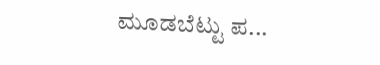ಮೂಡಬೆಟ್ಟು ಪ...